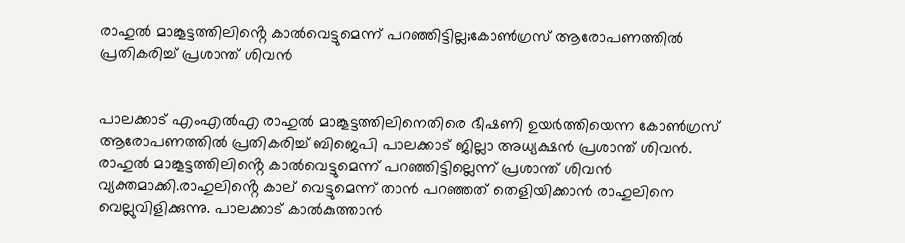രാഹുൽ മാങ്കൂട്ടത്തിലിൻ്റെ കാൽവെട്ടുമെന്ന് പറഞ്ഞിട്ടില്ല;കോൺഗ്രസ് ആരോപണത്തിൽ പ്രതികരിച്ച് പ്രശാന്ത് ശിവൻ


പാലക്കാട് എംഎൽഎ രാഹുൽ മാങ്കൂട്ടത്തിലിനെതിരെ ഭീഷണി ഉയർത്തിയെന്ന കോൺഗ്രസ് ആരോപണത്തിൽ പ്രതികരിച്ച് ബിജെപി പാലക്കാട് ജില്ലാ അധ്യക്ഷൻ പ്രശാന്ത് ശിവൻ. രാഹുൽ മാങ്കൂട്ടത്തിലിൻ്റെ കാൽവെട്ടുമെന്ന് പറഞ്ഞിട്ടില്ലെന്ന് പ്രശാന്ത് ശിവൻ വ്യക്തമാക്കി.രാഹുലിൻ്റെ കാല് വെട്ടുമെന്ന് താൻ പറഞ്ഞത് തെളിയിക്കാൻ രാഹുലിനെ വെല്ലുവിളിക്കുന്നു. പാലക്കാട് കാൽകുത്താൻ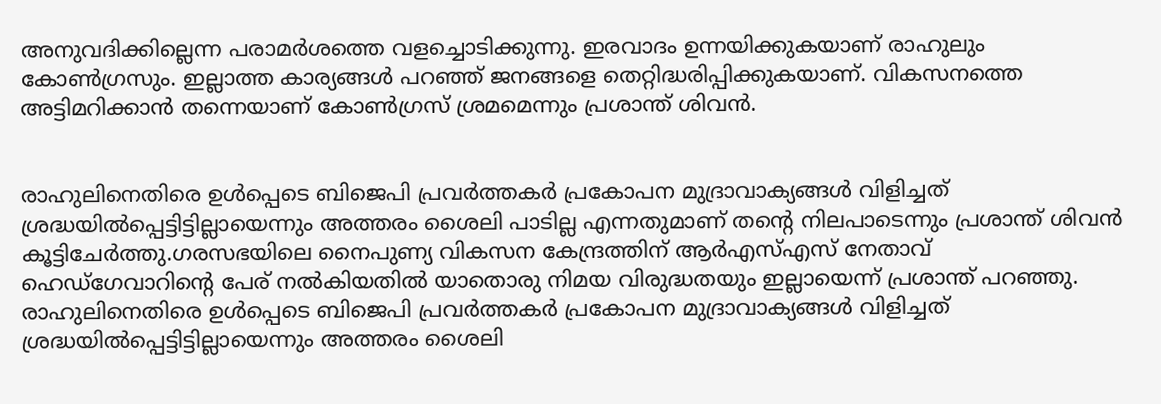അനുവദിക്കില്ലെന്ന പരാമർശത്തെ വളച്ചൊടിക്കുന്നു. ഇരവാദം ഉന്നയിക്കുകയാണ് രാഹുലും കോൺഗ്രസും. ഇല്ലാത്ത കാര്യങ്ങൾ പറഞ്ഞ് ജനങ്ങളെ തെറ്റിദ്ധരിപ്പിക്കുകയാണ്. വികസനത്തെ അട്ടിമറിക്കാൻ തന്നെയാണ് കോൺഗ്രസ് ശ്രമമെന്നും പ്രശാന്ത് ശിവൻ.


രാഹുലിനെതിരെ ഉൾപ്പെടെ ബിജെപി പ്രവർത്തകർ പ്രകോപന മുദ്രാവാക്യങ്ങൾ വിളിച്ചത് ശ്രദ്ധയിൽപ്പെട്ടിട്ടില്ലായെന്നും അത്തരം ശൈലി പാടില്ല എന്നതുമാണ് തൻ്റെ നിലപാടെന്നും പ്രശാന്ത് ശിവൻ കൂട്ടിചേർത്തു.ഗരസഭയിലെ നൈപുണ്യ വികസന കേന്ദ്രത്തിന് ആര്‍എസ്എസ് നേതാവ് ഹെഡ്ഗേവാറിന്‍റെ പേര് നൽകിയതിൽ യാതൊരു നിമയ വിരുദ്ധതയും ഇല്ലായെന്ന് പ്രശാന്ത് പറഞ്ഞു. രാഹുലിനെതിരെ ഉൾപ്പെടെ ബിജെപി പ്രവർത്തകർ പ്രകോപന മുദ്രാവാക്യങ്ങൾ വിളിച്ചത് ശ്രദ്ധയിൽപ്പെട്ടിട്ടില്ലായെന്നും അത്തരം ശൈലി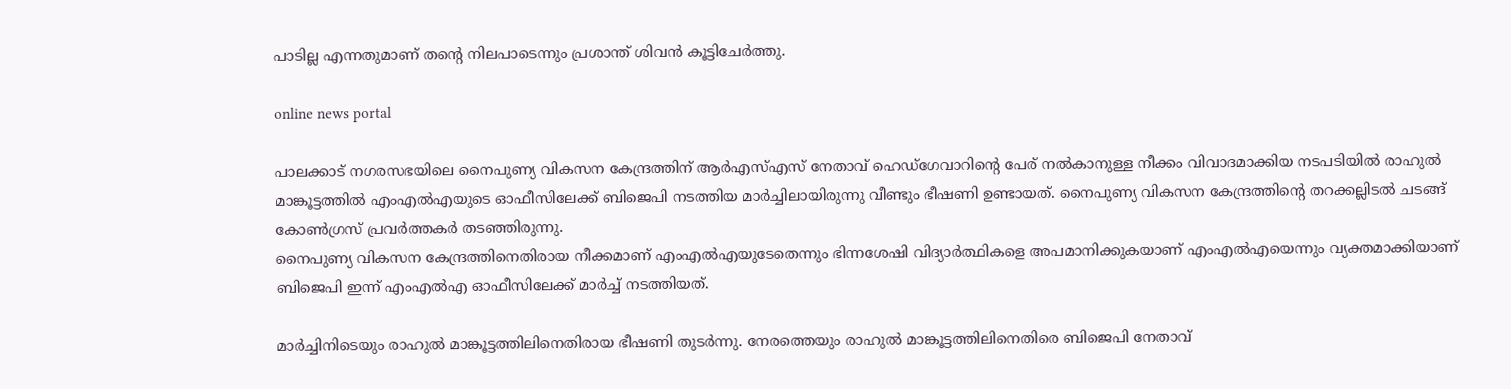പാടില്ല എന്നതുമാണ് തൻ്റെ നിലപാടെന്നും പ്രശാന്ത് ശിവൻ കൂട്ടിചേർത്തു.

online news portal

പാലക്കാട് നഗരസഭയിലെ നൈപുണ്യ വികസന കേന്ദ്രത്തിന് ആര്‍എസ്എസ് നേതാവ് ഹെഡ്ഗേവാറിന്‍റെ പേര് നൽകാനുള്ള നീക്കം വിവാദമാക്കിയ നടപടിയിൽ രാഹുൽ മാങ്കൂട്ടത്തിൽ എംഎൽഎയുടെ ഓഫീസിലേക്ക് ബിജെപി നടത്തിയ മാര്‍ച്ചിലായിരുന്നു വീണ്ടും ഭീഷണി ഉണ്ടായത്. നൈപുണ്യ വികസന കേന്ദ്രത്തിന്‍റെ തറക്കല്ലിടൽ ചടങ്ങ് കോണ്‍ഗ്രസ് പ്രവര്‍ത്തകര്‍ തടഞ്ഞിരുന്നു.
നൈപുണ്യ വികസന കേന്ദ്രത്തിനെതിരായ നീക്കമാണ് എംഎൽഎയുടേതെന്നും ഭിന്നശേഷി വിദ്യാര്‍ത്ഥികളെ അപമാനിക്കുകയാണ് എംഎൽഎയെന്നും വ്യക്തമാക്കിയാണ് ബിജെപി ഇന്ന് എംഎൽഎ ഓഫീസിലേക്ക് മാര്‍ച്ച് നടത്തിയത്.

മാര്‍ച്ചിനിടെയും രാഹുൽ മാങ്കൂട്ടത്തിലിനെതിരായ ഭീഷണി തുടര്‍ന്നു. നേരത്തെയും രാഹുൽ മാങ്കൂട്ടത്തിലിനെതിരെ ബിജെപി നേതാവ്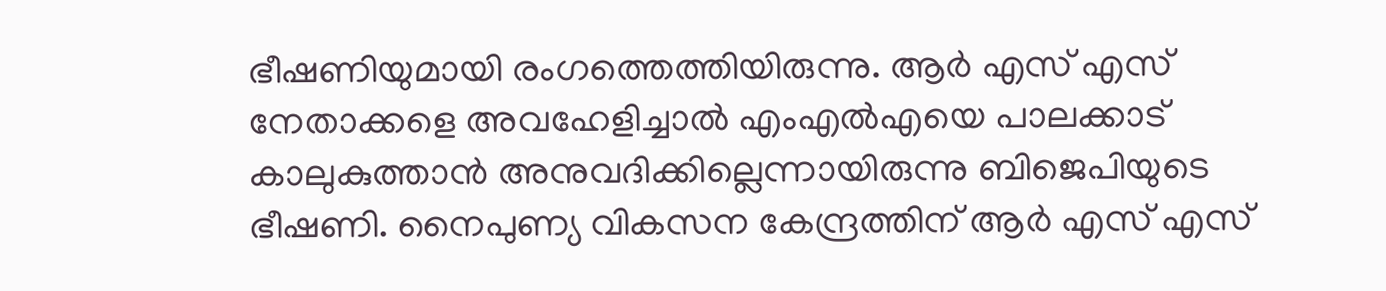ഭീഷണിയുമായി രംഗത്തെത്തിയിരുന്നു. ആർ എസ് എസ് നേതാക്കളെ അവഹേളിച്ചാൽ എംഎൽഎയെ പാലക്കാട് കാലുകുത്താൻ അനുവദിക്കില്ലെന്നായിരുന്നു ബിജെപിയുടെ ഭീഷണി. നൈപുണ്യ വികസന കേന്ദ്രത്തിന് ആർ എസ് എസ്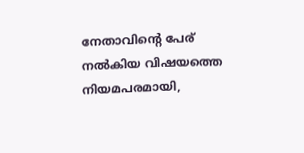നേതാവിന്റെ പേര് നൽകിയ വിഷയത്തെ നിയമപരമായി,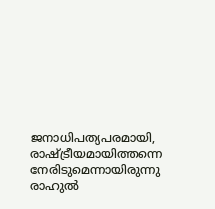ജനാധിപത്യപരമായി, രാഷ്ട്രീയമായിത്തന്നെ നേരിടുമെന്നായിരുന്നു രാഹുൽ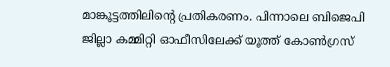മാങ്കൂട്ടത്തിലിന്‍റെ പ്രതികരണം. പിന്നാലെ ബിജെപി ജില്ലാ കമ്മിറ്റി ഓഫീസിലേക്ക് യൂത്ത് കോൺഗ്രസ്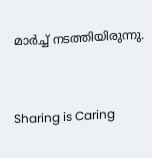മാർച്ച് നടത്തിയിരുന്നു.



Sharing is Caring